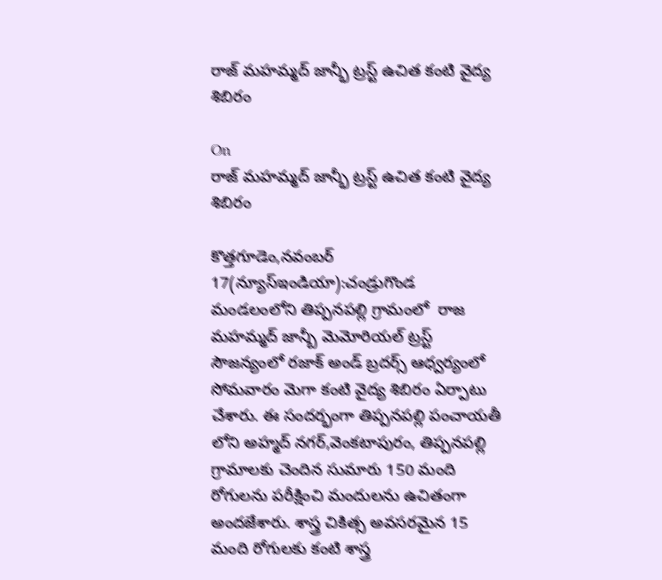రాజ్ మహమ్మద్ జాన్భీ ట్రస్ట్ ఉచిత కంటి వైద్య శిబిరం

On
రాజ్ మహమ్మద్ జాన్భీ ట్రస్ట్ ఉచిత కంటి వైద్య శిబిరం

కొత్తగూడెం,నవంబర్ 17(న్యూస్ఇండియా):చండ్రుగొండ మండలంలోని తిప్పనపల్లి గ్రామంలో  రాజ మహమ్మద్ జాన్బీ మెమోరియల్ ట్రస్ట్ సౌజన్యంలో రజాక్ అండ్ బ్రదర్స్ ఆధ్వర్యంలో సోమవారం మెగా కంటి వైద్య శిబిరం ఏర్పాటు చేశారు. ఈ సందర్భంగా తిప్పనపల్లి పంచాయతీ లోని అహ్మద్ నగర్,వెంకటాపురం, తిప్పనపల్లి గ్రామాలకు చెందిన సుమారు 150 మంది రోగులను పరీక్షించి మందులను ఉచితంగా  అందజేశారు. శాస్త్ర చికిత్స అవసరమైన 15 మంది రోగులకు కంటి శాస్త్ర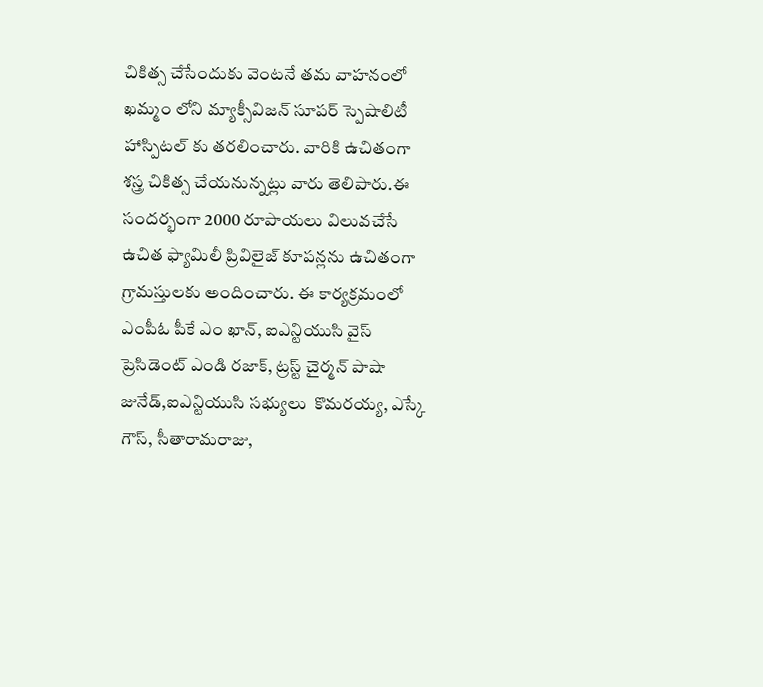చికిత్స చేసేందుకు వెంటనే తమ వాహనంలో ఖమ్మం లోని మ్యాక్సీవిజన్ సూపర్ స్పెషాలిటీ హాస్పిటల్ కు తరలించారు. వారికి ఉచితంగా శస్త్ర చికిత్స చేయనున్నట్లు వారు తెలిపారు.ఈ సందర్భంగా 2000 రూపాయలు విలువచేసే ఉచిత ఫ్యామిలీ ప్రివిలైజ్ కూపన్లను ఉచితంగా గ్రామస్తులకు అందించారు. ఈ కార్యక్రమంలో ఎంపీఓ పీకే ఎం ఖాన్, ఐఎన్టియుసి వైస్ ప్రెసిడెంట్ ఎండి రజాక్, ట్రస్ట్ చైర్మన్ పాషా జునేడ్,ఐఎన్టియుసి సభ్యులు  కొమరయ్య, ఎస్కే గౌస్, సీతారామరాజు,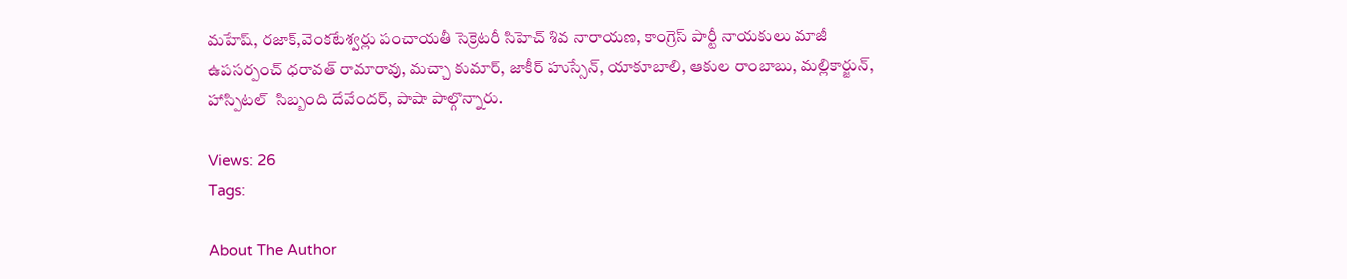మహేష్, రజాక్,వెంకటేశ్వర్లు పంచాయతీ సెక్రెటరీ సిహెచ్ శివ నారాయణ, కాంగ్రెస్ పార్టీ నాయకులు మాజీ ఉపసర్పంచ్ ధరావత్ రామారావు, మచ్చా కుమార్, జాకీర్ హుస్సేన్, యాకూబాలి, ఆకుల రాంబాబు, మల్లికార్జున్, హాస్పిటల్  సిబ్బంది దేవేందర్, పాషా పాల్గొన్నారు.

Views: 26
Tags:

About The Author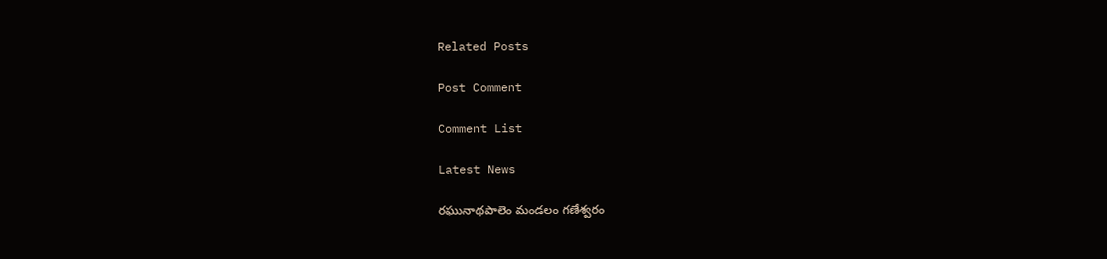Related Posts

Post Comment

Comment List

Latest News

రఘునాథపాలెం మండలం గణేశ్వరం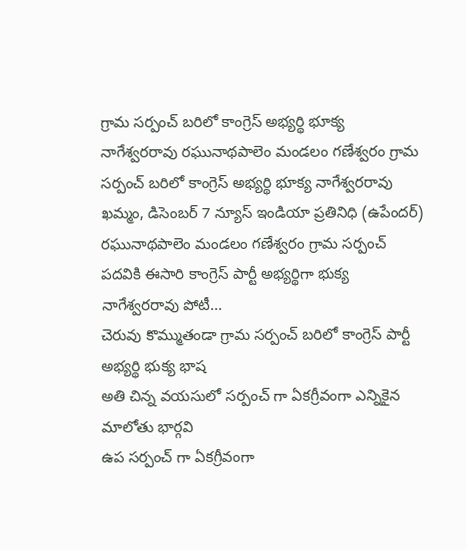గ్రామ సర్పంచ్ బరిలో కాంగ్రెస్ అభ్యర్థి భూక్య నాగేశ్వరరావు రఘునాథపాలెం మండలం గణేశ్వరం గ్రామ సర్పంచ్ బరిలో కాంగ్రెస్ అభ్యర్థి భూక్య నాగేశ్వరరావు
ఖమ్మం, డిసెంబర్ 7 న్యూస్ ఇండియా ప్రతినిధి (ఉపేందర్) రఘునాథపాలెం మండలం గణేశ్వరం గ్రామ సర్పంచ్ పదవికి ఈసారి కాంగ్రెస్ పార్టీ అభ్యర్థిగా భుక్య నాగేశ్వరరావు పోటీ...
చెరువు కొమ్ముతండా గ్రామ సర్పంచ్ బరిలో కాంగ్రెస్ పార్టీ అభ్యర్థి భుక్య భాష
అతి చిన్న వయసులో సర్పంచ్ గా ఏకగ్రీవంగా ఎన్నికైన మాలోతు భార్గవి
ఉప సర్పంచ్ గా ఏకగ్రీవంగా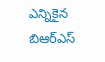ఎన్నికైన బిఆర్ఎస్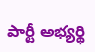పార్టీ అభ్యర్థి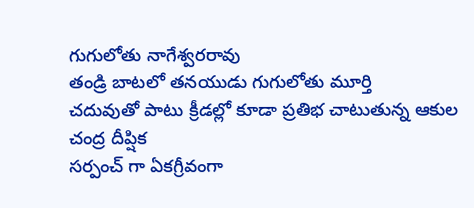గుగులోతు నాగేశ్వరరావు
తండ్రి బాటలో తనయుడు గుగులోతు మూర్తి
చదువుతో పాటు క్రీడల్లో కూడా ప్రతిభ చాటుతున్న ఆకుల చంద్ర దీప్షిక
సర్పంచ్ గా ఏకగ్రీవంగా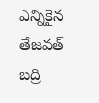ఎన్నికైన తేజవత్ బద్రి